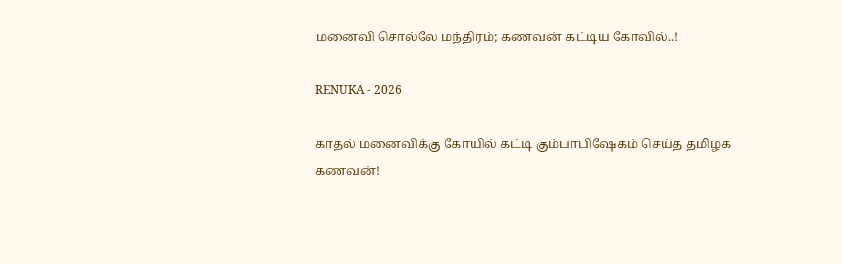மனைவி சொல்லே மந்திரம்; கணவன் கட்டிய கோவில்..!

RENUKA - 2026

காதல் மனைவிக்கு கோயில் கட்டி கும்பாபிஷேகம் செய்த தமிழக கணவன்!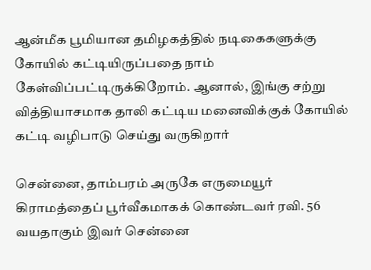ஆன்மீக பூமியான தமிழகத்தில் நடிகைகளுக்கு கோயில் கட்டியிருப்பதை நாம் கேள்விப்பட்டிருக்கிறோம். ஆனால், இங்கு சற்று வித்தியாசமாக தாலி கட்டிய மனைவிக்குக் கோயில் கட்டி வழிபாடு செய்து வருகிறார்

சென்னை, தாம்பரம் அருகே எருமையூர் கிராமத்தைப் பூர்வீகமாகக் கொண்டவர் ரவி. 56 வயதாகும் இவர் சென்னை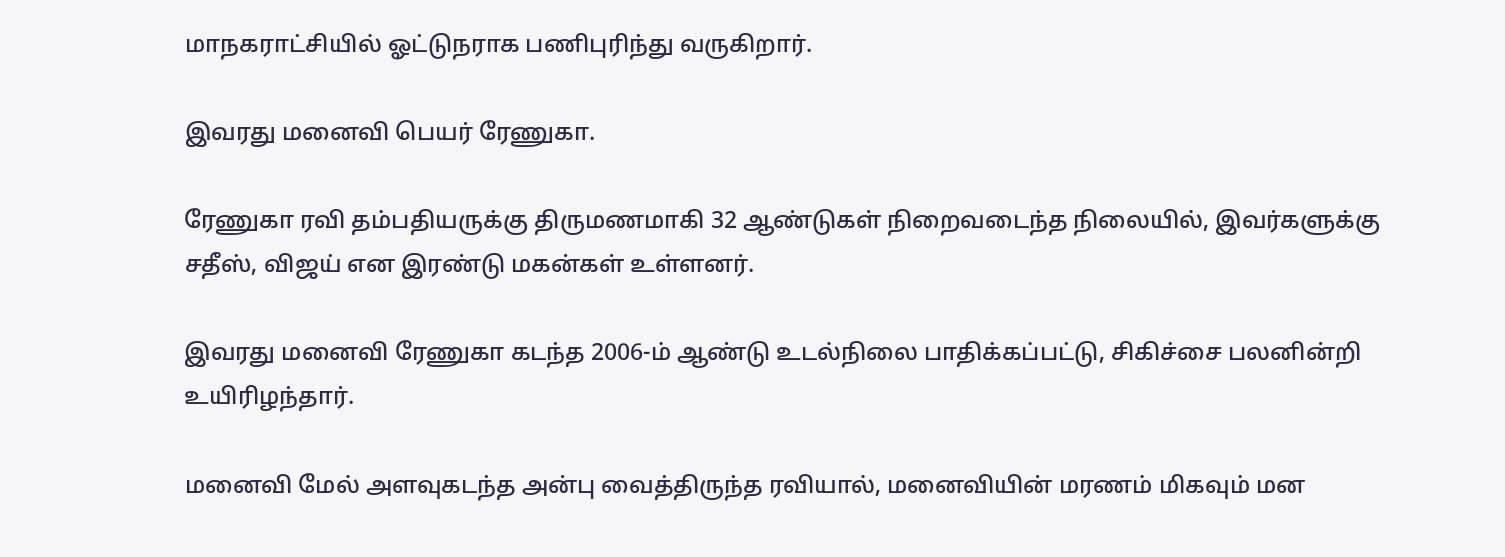மாநகராட்சியில் ஓட்டுநராக பணிபுரிந்து வருகிறார்.

இவரது மனைவி பெயர் ரேணுகா.

ரேணுகா ரவி தம்பதியருக்கு திருமணமாகி 32 ஆண்டுகள் நிறைவடைந்த நிலையில், இவர்களுக்கு சதீஸ், விஜய் என இரண்டு மகன்கள் உள்ளனர்.

இவரது மனைவி ரேணுகா கடந்த 2006-ம் ஆண்டு உடல்நிலை பாதிக்கப்பட்டு, சிகிச்சை பலனின்றி உயிரிழந்தார்.

மனைவி மேல் அளவுகடந்த அன்பு வைத்திருந்த ரவியால், மனைவியின் மரணம் மிகவும் மன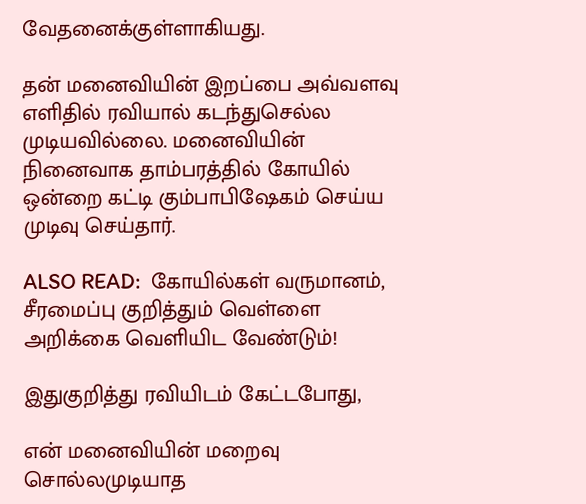வேதனைக்குள்ளாகியது.

தன் மனைவியின் இறப்பை அவ்வளவு எளிதில் ரவியால் கடந்துசெல்ல முடியவில்லை. மனைவியின் நினைவாக தாம்பரத்தில் கோயில் ஒன்றை கட்டி கும்பாபிஷேகம் செய்ய முடிவு செய்தார்.

ALSO READ:  கோயில்கள் வருமானம், சீரமைப்பு குறித்தும் வெள்ளை அறிக்கை வெளியிட வேண்டும்!

இதுகுறித்து ரவியிடம் கேட்டபோது,

என் மனைவியின் மறைவு சொல்லமுடியாத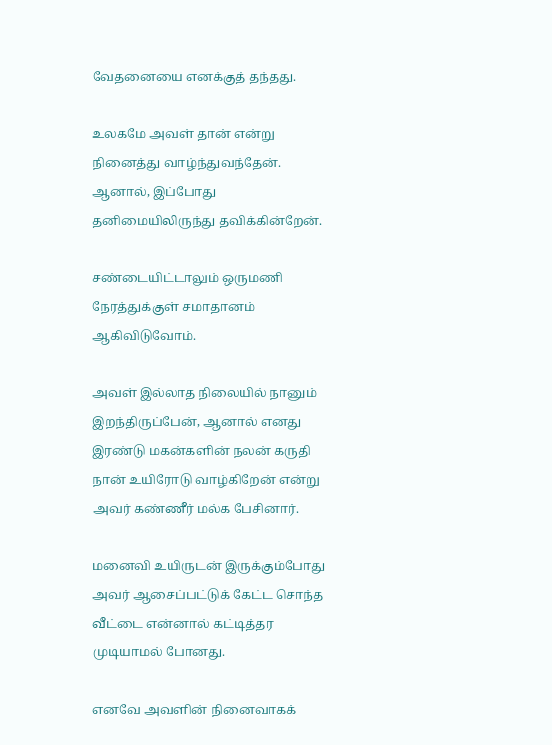வேதனையை எனக்குத் தந்தது.

உலகமே அவள் தான் என்று நினைத்து வாழ்ந்துவந்தேன். ஆனால், இப்போது தனிமையிலிருந்து தவிக்கின்றேன்.

சண்டையிட்டாலும் ஒருமணி நேரத்துக்குள் சமாதானம் ஆகிவிடுவோம்.

அவள் இல்லாத நிலையில் நானும் இறந்திருப்பேன், ஆனால் எனது இரண்டு மகன்களின் நலன் கருதி நான் உயிரோடு வாழ்கிறேன் என்று அவர் கண்ணீர் மல்க பேசினார்.

மனைவி உயிருடன் இருக்கும்போது அவர் ஆசைப்பட்டுக் கேட்ட சொந்த வீட்டை என்னால் கட்டித்தர முடியாமல் போனது.

எனவே அவளின் நினைவாகக்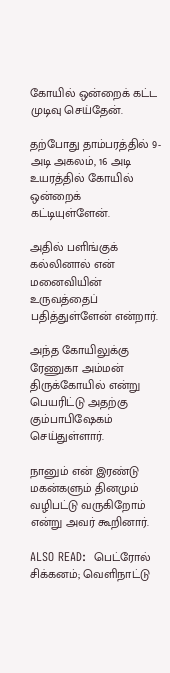கோயில் ஒன்றைக் கட்ட முடிவு செய்தேன்.

தற்போது தாம்பரத்தில் 9-அடி அகலம், 16 அடி உயரத்தில் கோயில் ஒன்றைக் கட்டியுள்ளேன்.

அதில் பளிங்குக் கல்லினால் என் மனைவியின் உருவத்தைப் பதித்துள்ளேன் என்றார்.

அந்த கோயிலுக்கு ரேணுகா அம்மன் திருக்கோயில் என்று பெயரிட்டு அதற்கு கும்பாபிஷேகம் செய்துள்ளார்.

நானும் என் இரண்டு மகன்களும் தினமும் வழிபட்டு வருகிறோம் என்று அவர் கூறினார்.

ALSO READ:  பெட்ரோல் சிக்கனம்; வெளிநாட்டு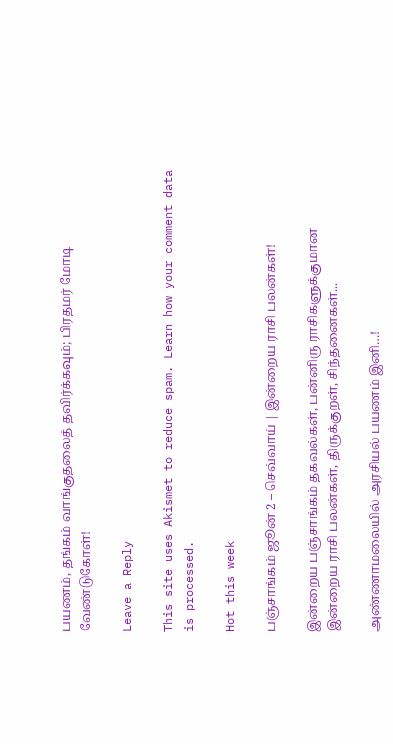பயணம், தங்கம் வாங்குதலைத் தவிர்க்கவும்; பிரதமர் மோடி வேண்டுகோள்!

Leave a Reply

This site uses Akismet to reduce spam. Learn how your comment data is processed.

Hot this week

பஞ்சாங்கம் ஜூன் 2 – செவ்வாய் | இன்றைய ராசி பலன்கள்!

இன்றைய பஞ்சாங்கம் தகவல்கள், பன்னிரு ராசிகளுக்குமான இன்றைய ராசி பலன்கள், திருக்குறள், சிந்தனைகள்...

அண்ணாமலையில் அரசியல் பயணம் இனி…!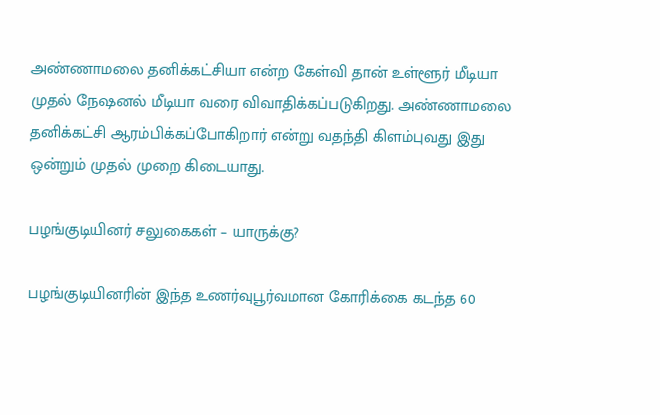அண்ணாமலை தனிக்கட்சியா என்ற கேள்வி தான் உள்ளூர் மீடியா முதல் நேஷனல் மீடியா வரை விவாதிக்கப்படுகிறது. அண்ணாமலை தனிக்கட்சி ஆரம்பிக்கப்போகிறார் என்று வதந்தி கிளம்புவது இது ஒன்றும் முதல் முறை கிடையாது.

பழங்குடியினர் சலுகைகள் – யாருக்கு?

பழங்குடியினரின் இந்த உணர்வுபூர்வமான கோரிக்கை கடந்த 60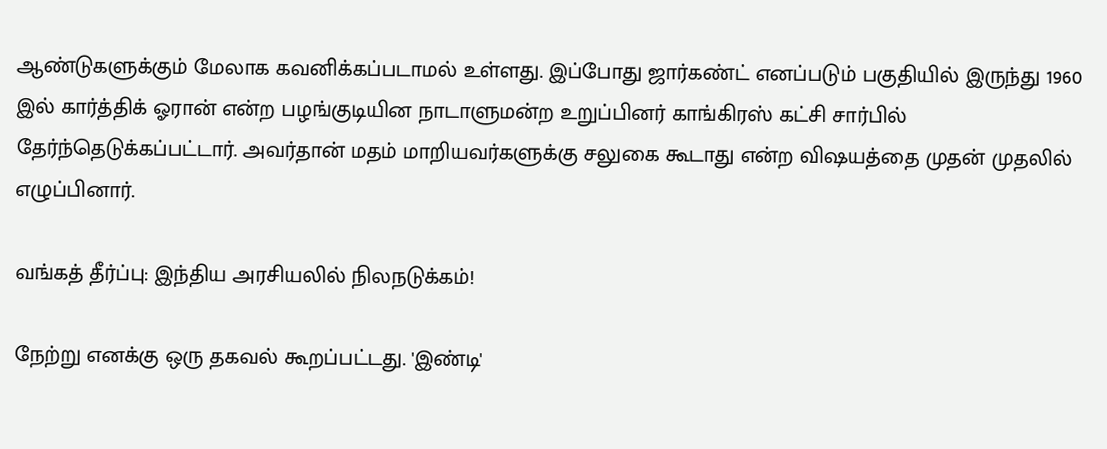ஆண்டுகளுக்கும் மேலாக கவனிக்கப்படாமல் உள்ளது. இப்போது ஜார்கண்ட் எனப்படும் பகுதியில் இருந்து 1960 இல் கார்த்திக் ஓரான் என்ற பழங்குடியின நாடாளுமன்ற உறுப்பினர் காங்கிரஸ் கட்சி சார்பில் தேர்ந்தெடுக்கப்பட்டார். அவர்தான் மதம் மாறியவர்களுக்கு சலுகை கூடாது என்ற விஷயத்தை முதன் முதலில் எழுப்பினார்.

வங்கத் தீர்ப்பு: இந்திய அரசியலில் நிலநடுக்கம்!

நேற்று எனக்கு ஒரு தகவல் கூறப்பட்டது. 'இண்டி'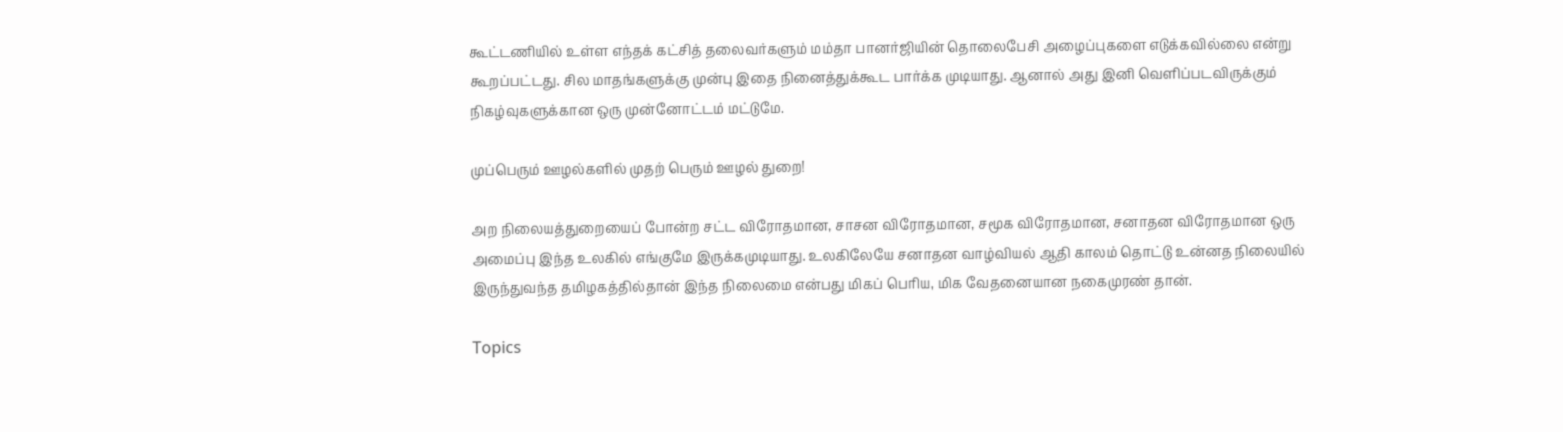கூட்டணியில் உள்ள எந்தக் கட்சித் தலைவர்களும் மம்தா பானர்ஜியின் தொலைபேசி அழைப்புகளை எடுக்கவில்லை என்று கூறப்பட்டது. சில மாதங்களுக்கு முன்பு இதை நினைத்துக்கூட பார்க்க முடியாது. ஆனால் அது இனி வெளிப்படவிருக்கும் நிகழ்வுகளுக்கான ஒரு முன்னோட்டம் மட்டுமே.

முப்பெரும் ஊழல்களில் முதற் பெரும் ஊழல் துறை!

அற நிலையத்துறையைப் போன்ற சட்ட விரோதமான, சாசன விரோதமான, சமூக விரோதமான, சனாதன விரோதமான ஒரு அமைப்பு இந்த உலகில் எங்குமே இருக்கமுடியாது. உலகிலேயே சனாதன வாழ்வியல் ஆதி காலம் தொட்டு உன்னத நிலையில் இருந்துவந்த தமிழகத்தில்தான் இந்த நிலைமை என்பது மிகப் பெரிய, மிக வேதனையான நகைமுரண் தான்.

Topics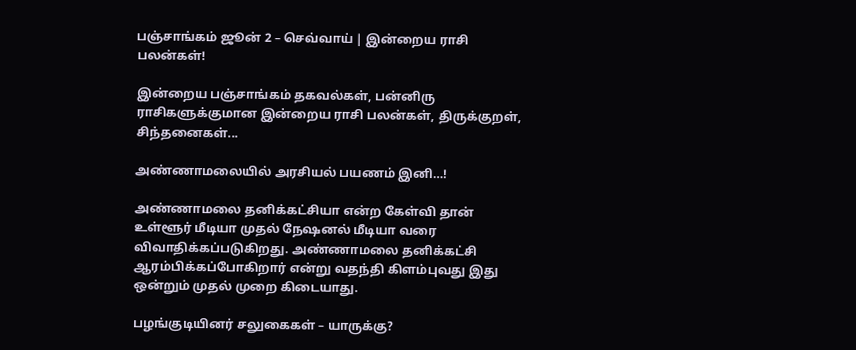பஞ்சாங்கம் ஜூன் 2 – செவ்வாய் | இன்றைய ராசி பலன்கள்!

இன்றைய பஞ்சாங்கம் தகவல்கள், பன்னிரு ராசிகளுக்குமான இன்றைய ராசி பலன்கள், திருக்குறள், சிந்தனைகள்...

அண்ணாமலையில் அரசியல் பயணம் இனி…!

அண்ணாமலை தனிக்கட்சியா என்ற கேள்வி தான் உள்ளூர் மீடியா முதல் நேஷனல் மீடியா வரை விவாதிக்கப்படுகிறது. அண்ணாமலை தனிக்கட்சி ஆரம்பிக்கப்போகிறார் என்று வதந்தி கிளம்புவது இது ஒன்றும் முதல் முறை கிடையாது.

பழங்குடியினர் சலுகைகள் – யாருக்கு?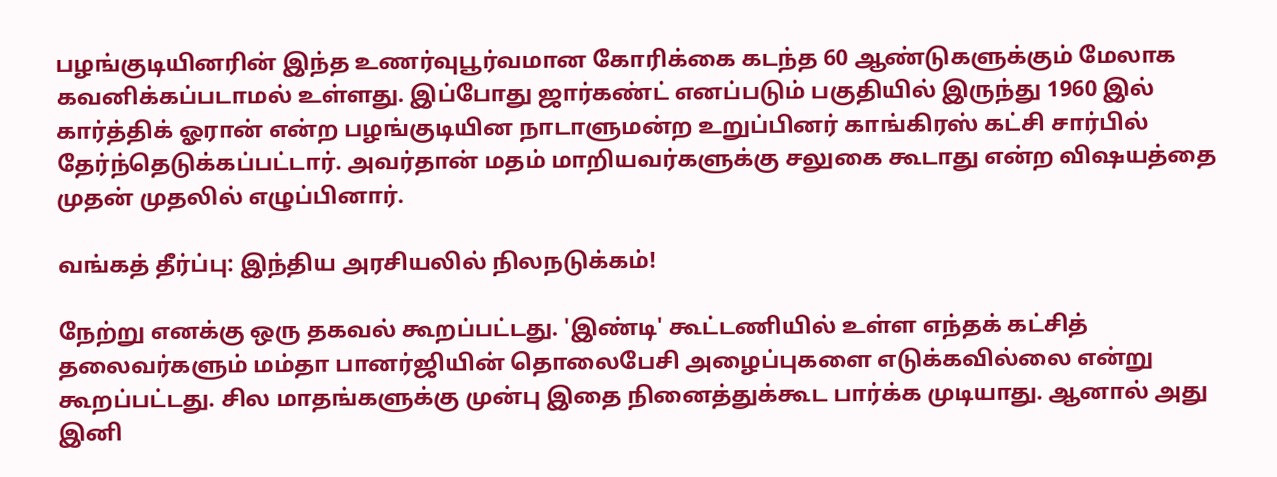பழங்குடியினரின் இந்த உணர்வுபூர்வமான கோரிக்கை கடந்த 60 ஆண்டுகளுக்கும் மேலாக கவனிக்கப்படாமல் உள்ளது. இப்போது ஜார்கண்ட் எனப்படும் பகுதியில் இருந்து 1960 இல் கார்த்திக் ஓரான் என்ற பழங்குடியின நாடாளுமன்ற உறுப்பினர் காங்கிரஸ் கட்சி சார்பில் தேர்ந்தெடுக்கப்பட்டார். அவர்தான் மதம் மாறியவர்களுக்கு சலுகை கூடாது என்ற விஷயத்தை முதன் முதலில் எழுப்பினார்.

வங்கத் தீர்ப்பு: இந்திய அரசியலில் நிலநடுக்கம்!

நேற்று எனக்கு ஒரு தகவல் கூறப்பட்டது. 'இண்டி' கூட்டணியில் உள்ள எந்தக் கட்சித் தலைவர்களும் மம்தா பானர்ஜியின் தொலைபேசி அழைப்புகளை எடுக்கவில்லை என்று கூறப்பட்டது. சில மாதங்களுக்கு முன்பு இதை நினைத்துக்கூட பார்க்க முடியாது. ஆனால் அது இனி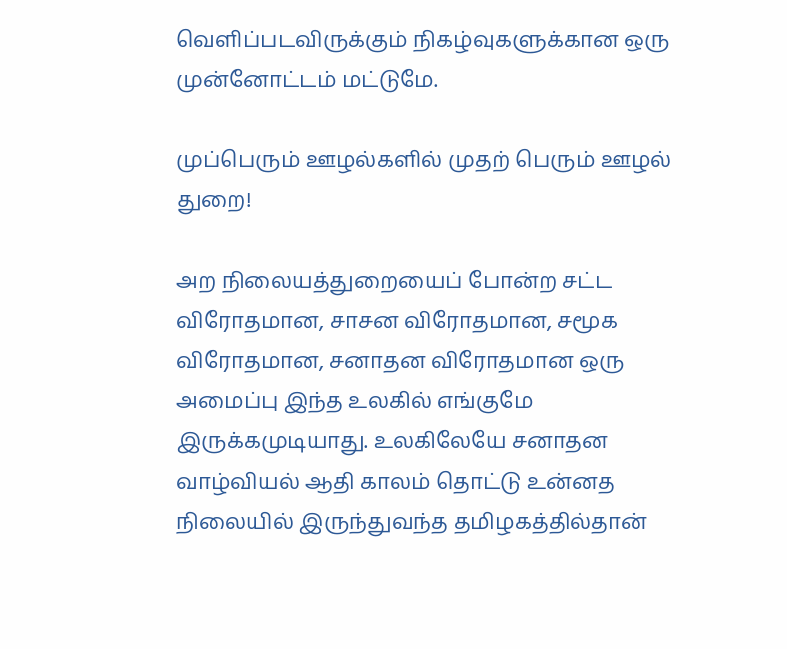வெளிப்படவிருக்கும் நிகழ்வுகளுக்கான ஒரு முன்னோட்டம் மட்டுமே.

முப்பெரும் ஊழல்களில் முதற் பெரும் ஊழல் துறை!

அற நிலையத்துறையைப் போன்ற சட்ட விரோதமான, சாசன விரோதமான, சமூக விரோதமான, சனாதன விரோதமான ஒரு அமைப்பு இந்த உலகில் எங்குமே இருக்கமுடியாது. உலகிலேயே சனாதன வாழ்வியல் ஆதி காலம் தொட்டு உன்னத நிலையில் இருந்துவந்த தமிழகத்தில்தான்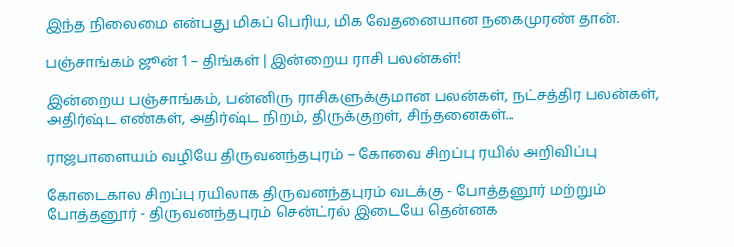இந்த நிலைமை என்பது மிகப் பெரிய, மிக வேதனையான நகைமுரண் தான்.

பஞ்சாங்கம் ஜூன் 1 – திங்கள் | இன்றைய ராசி பலன்கள்!

இன்றைய பஞ்சாங்கம், பன்னிரு ராசிகளுக்குமான பலன்கள், நட்சத்திர பலன்கள், அதிர்ஷ்ட எண்கள், அதிர்ஷ்ட நிறம், திருக்குறள், சிந்தனைகள்...

ராஜபாளையம் வழியே திருவனந்தபுரம் – கோவை சிறப்பு ரயில் அறிவிப்பு

கோடைகால சிறப்பு ரயிலாக திருவனந்தபுரம் வடக்கு - போத்தனூர் மற்றும் போத்தனூர் - திருவனந்தபுரம் சென்ட்ரல் இடையே தென்னக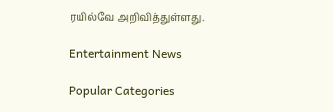ரயில்வே அறிவித்துள்ளது.

Entertainment News

Popular Categories